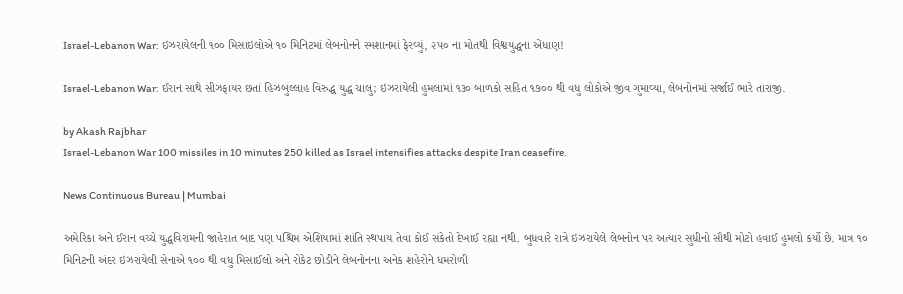Israel-Lebanon War: ઇઝરાયેલની ૧૦૦ મિસાઇલોએ ૧૦ મિનિટમાં લેબનોનને સ્મશાનમાં ફેરવ્યું, ૨૫૦ ના મોતથી વિશ્વયુદ્ધના એંધાણ!

Israel-Lebanon War: ઈરાન સાથે સીઝફાયર છતાં હિઝબુલ્લાહ વિરુદ્ધ યુદ્ધ ચાલુ; ઇઝરાયેલી હુમલામાં ૧૩૦ બાળકો સહિત ૧૭૦૦ થી વધુ લોકોએ જીવ ગુમાવ્યા, લેબનોનમાં સર્જાઈ ભારે તારાજી.

by Akash Rajbhar
Israel-Lebanon War 100 missiles in 10 minutes 250 killed as Israel intensifies attacks despite Iran ceasefire.

News Continuous Bureau | Mumbai

અમેરિકા અને ઈરાન વચ્ચે યુદ્ધવિરામની જાહેરાત બાદ પણ પશ્ચિમ એશિયામાં શાંતિ સ્થપાય તેવા કોઈ સંકેતો દેખાઈ રહ્યા નથી. બુધવારે રાત્રે ઇઝરાયેલે લેબનોન પર અત્યાર સુધીનો સૌથી મોટો હવાઈ હુમલો કર્યો છે. માત્ર ૧૦ મિનિટની અંદર ઇઝરાયેલી સેનાએ ૧૦૦ થી વધુ મિસાઈલો અને રોકેટ છોડીને લેબનોનના અનેક શહેરોને ધમરોળી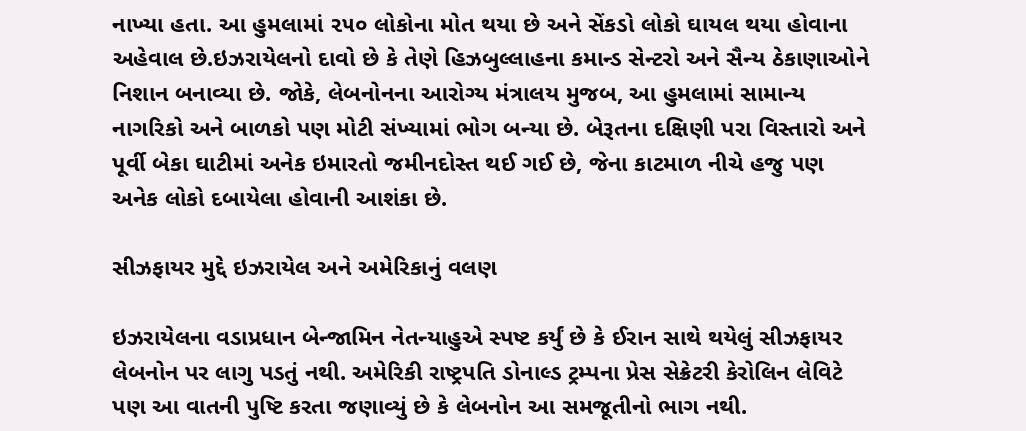નાખ્યા હતા. આ હુમલામાં ૨૫૦ લોકોના મોત થયા છે અને સેંકડો લોકો ઘાયલ થયા હોવાના અહેવાલ છે.ઇઝરાયેલનો દાવો છે કે તેણે હિઝબુલ્લાહના કમાન્ડ સેન્ટરો અને સૈન્ય ઠેકાણાઓને નિશાન બનાવ્યા છે. જોકે, લેબનોનના આરોગ્ય મંત્રાલય મુજબ, આ હુમલામાં સામાન્ય નાગરિકો અને બાળકો પણ મોટી સંખ્યામાં ભોગ બન્યા છે. બેરૂતના દક્ષિણી પરા વિસ્તારો અને પૂર્વી બેકા ઘાટીમાં અનેક ઇમારતો જમીનદોસ્ત થઈ ગઈ છે, જેના કાટમાળ નીચે હજુ પણ અનેક લોકો દબાયેલા હોવાની આશંકા છે.

સીઝફાયર મુદ્દે ઇઝરાયેલ અને અમેરિકાનું વલણ

ઇઝરાયેલના વડાપ્રધાન બેન્જામિન નેતન્યાહુએ સ્પષ્ટ કર્યું છે કે ઈરાન સાથે થયેલું સીઝફાયર લેબનોન પર લાગુ પડતું નથી. અમેરિકી રાષ્ટ્રપતિ ડોનાલ્ડ ટ્રમ્પના પ્રેસ સેક્રેટરી કેરોલિન લેવિટે પણ આ વાતની પુષ્ટિ કરતા જણાવ્યું છે કે લેબનોન આ સમજૂતીનો ભાગ નથી.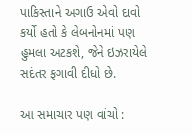પાકિસ્તાને અગાઉ એવો દાવો કર્યો હતો કે લેબનોનમાં પણ હુમલા અટકશે, જેને ઇઝરાયેલે સદંતર ફગાવી દીધો છે.

આ સમાચાર પણ વાંચો :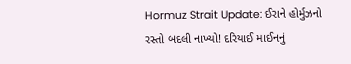Hormuz Strait Update: ઈરાને હોર્મુઝનો રસ્તો બદલી નાખ્યો! દરિયાઈ માઈનનું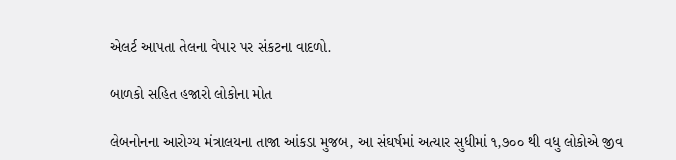એલર્ટ આપતા તેલના વેપાર પર સંકટના વાદળો.

બાળકો સહિત હજારો લોકોના મોત

લેબનોનના આરોગ્ય મંત્રાલયના તાજા આંકડા મુજબ, આ સંઘર્ષમાં અત્યાર સુધીમાં ૧,૭૦૦ થી વધુ લોકોએ જીવ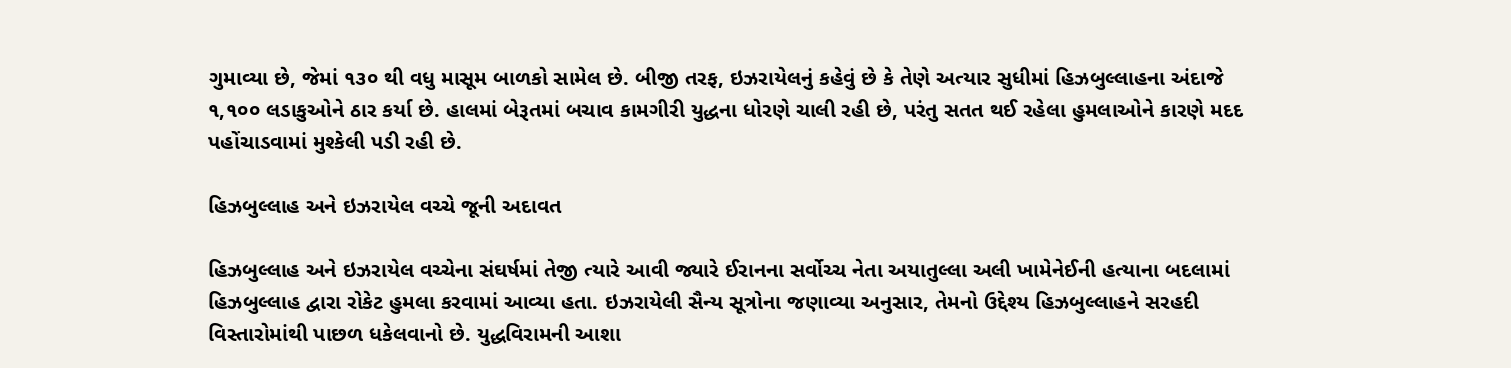ગુમાવ્યા છે, જેમાં ૧૩૦ થી વધુ માસૂમ બાળકો સામેલ છે. બીજી તરફ, ઇઝરાયેલનું કહેવું છે કે તેણે અત્યાર સુધીમાં હિઝબુલ્લાહના અંદાજે ૧,૧૦૦ લડાકુઓને ઠાર કર્યા છે. હાલમાં બેરૂતમાં બચાવ કામગીરી યુદ્ધના ધોરણે ચાલી રહી છે, પરંતુ સતત થઈ રહેલા હુમલાઓને કારણે મદદ પહોંચાડવામાં મુશ્કેલી પડી રહી છે.

હિઝબુલ્લાહ અને ઇઝરાયેલ વચ્ચે જૂની અદાવત

હિઝબુલ્લાહ અને ઇઝરાયેલ વચ્ચેના સંઘર્ષમાં તેજી ત્યારે આવી જ્યારે ઈરાનના સર્વોચ્ચ નેતા અયાતુલ્લા અલી ખામેનેઈની હત્યાના બદલામાં હિઝબુલ્લાહ દ્વારા રોકેટ હુમલા કરવામાં આવ્યા હતા. ઇઝરાયેલી સૈન્ય સૂત્રોના જણાવ્યા અનુસાર, તેમનો ઉદ્દેશ્ય હિઝબુલ્લાહને સરહદી વિસ્તારોમાંથી પાછળ ધકેલવાનો છે. યુદ્ધવિરામની આશા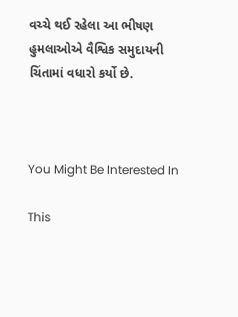વચ્ચે થઈ રહેલા આ ભીષણ હુમલાઓએ વૈશ્વિક સમુદાયની ચિંતામાં વધારો કર્યો છે.



You Might Be Interested In

This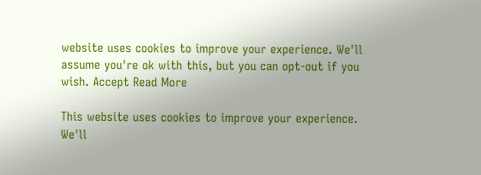website uses cookies to improve your experience. We'll assume you're ok with this, but you can opt-out if you wish. Accept Read More

This website uses cookies to improve your experience. We'll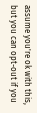assume you're ok with this, but you can opt-out if you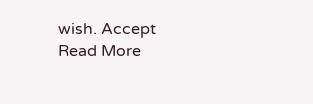wish. Accept Read More